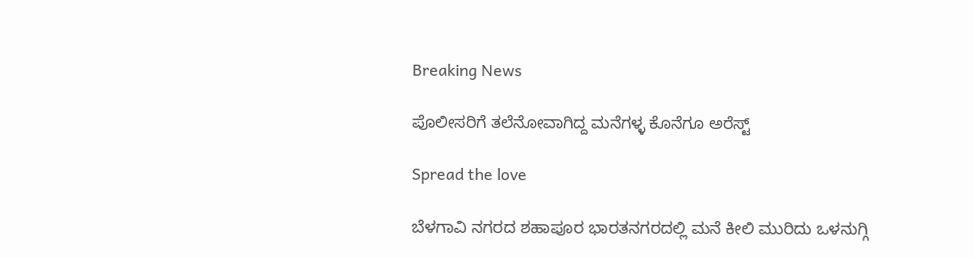Breaking News

ಪೊಲೀಸರಿಗೆ ತಲೆನೋವಾಗಿದ್ದ ಮನೆಗಳ್ಳ ಕೊನೆಗೂ ಅರೆಸ್ಟ್

Spread the love

ಬೆಳಗಾವಿ ನಗರದ ಶಹಾಪೂರ ಭಾರತನಗರದಲ್ಲಿ ಮನೆ ಕೀಲಿ ಮುರಿದು ಒಳನುಗ್ಗಿ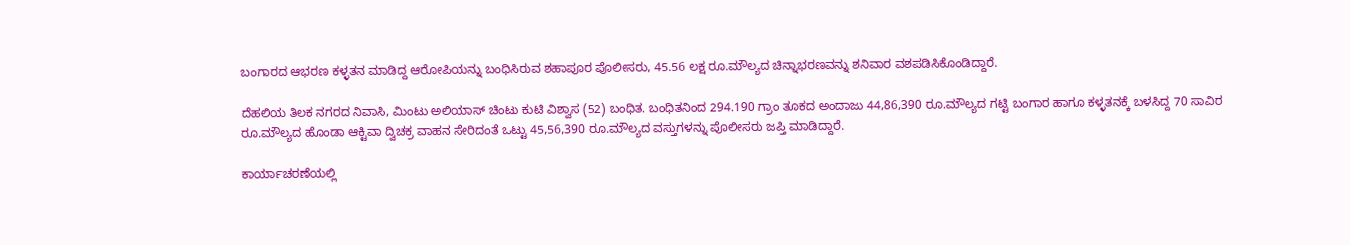ಬಂಗಾರದ ಆಭರಣ ಕಳ್ಳತನ ಮಾಡಿದ್ದ ಆರೋಪಿಯನ್ನು ಬಂಧಿಸಿರುವ ಶಹಾಪೂರ ಪೊಲೀಸರು, 45.56 ಲಕ್ಷ ರೂ.ಮೌಲ್ಯದ ಚಿನ್ನಾಭರಣವನ್ನು ಶನಿವಾರ ವಶಪಡಿಸಿಕೊಂಡಿದ್ದಾರೆ.

ದೆಹಲಿಯ ತಿಲಕ ನಗರದ ನಿವಾಸಿ, ಮಿಂಟು ಅಲಿಯಾಸ್ ಚಿಂಟು ಕುಟಿ ವಿಶ್ವಾಸ (52) ಬಂಧಿತ. ಬಂಧಿತನಿಂದ‌ 294.190 ಗ್ರಾಂ ತೂಕದ ಅಂದಾಜು 44,86,390 ರೂ.ಮೌಲ್ಯದ ಗಟ್ಟಿ ಬಂಗಾರ ಹಾಗೂ ಕಳ್ಳತನಕ್ಕೆ ಬಳಸಿದ್ದ 70 ಸಾವಿರ ರೂ.ಮೌಲ್ಯದ ಹೊಂಡಾ ಆಕ್ಟಿವಾ ದ್ವಿಚಕ್ರ ವಾಹನ ಸೇರಿದಂತೆ ಒಟ್ಟು 45,56,390 ರೂ.ಮೌಲ್ಯದ ವಸ್ತುಗಳನ್ನು ಪೊಲೀಸರು ಜಪ್ತಿ ಮಾಡಿದ್ದಾರೆ.

ಕಾರ್ಯಾಚರಣೆಯಲ್ಲಿ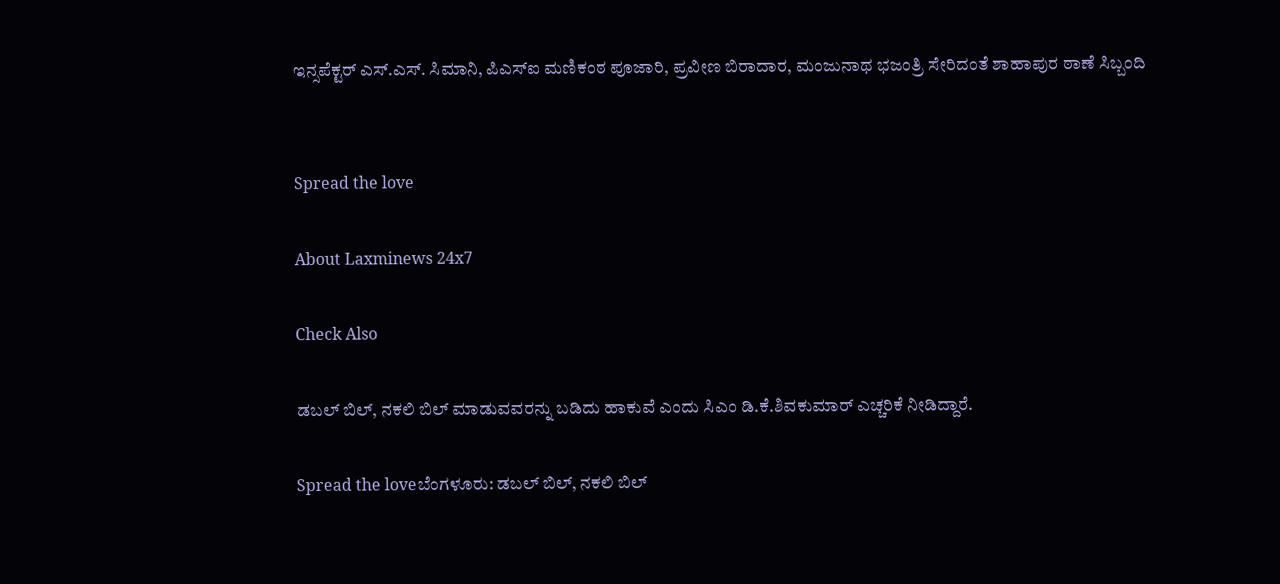ಇನ್ಸಪೆಕ್ಟರ್ ಎಸ್.ಎಸ್. ಸಿಮಾನಿ, ಪಿಎಸ್‌ಐ ಮಣಿಕಂಠ ಪೂಜಾರಿ, ಪ್ರವೀಣ ಬಿರಾದಾರ, ಮಂಜುನಾಥ ಭಜಂತ್ರಿ ಸೇರಿದಂತೆ ಶಾಹಾಪುರ ಠಾಣೆ ಸಿಬ್ಬಂದಿ


Spread the love

About Laxminews 24x7

Check Also

ಡಬಲ್ ಬಿಲ್, ನಕಲಿ ಬಿಲ್ ಮಾಡುವವರನ್ನು ಬಡಿದು ಹಾಕುವೆ ಎಂದು ಸಿಎಂ ಡಿ.ಕೆ.ಶಿವಕುಮಾರ್ ಎಚ್ಚರಿಕೆ ನೀಡಿದ್ದಾರೆ.

Spread the loveಬೆಂಗಳೂರು: ಡಬಲ್ ಬಿಲ್, ನಕಲಿ ಬಿಲ್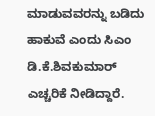ಮಾಡುವವರನ್ನು ಬಡಿದು ಹಾಕುವೆ ಎಂದು ಸಿಎಂ ಡಿ.ಕೆ.ಶಿವಕುಮಾರ್ ಎಚ್ಚರಿಕೆ ನೀಡಿದ್ದಾರೆ.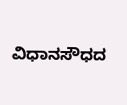ವಿಧಾನಸೌಧದ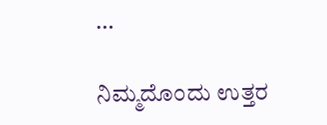…

ನಿಮ್ಮದೊಂದು ಉತ್ತರ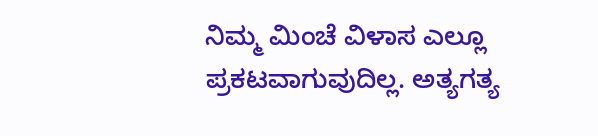ನಿಮ್ಮ ಮಿಂಚೆ ವಿಳಾಸ ಎಲ್ಲೂ ಪ್ರಕಟವಾಗುವುದಿಲ್ಲ. ಅತ್ಯಗತ್ಯ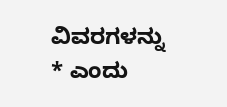ವಿವರಗಳನ್ನು * ಎಂದು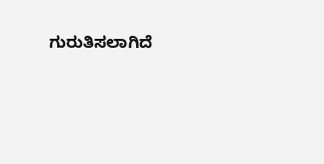ಗುರುತಿಸಲಾಗಿದೆ